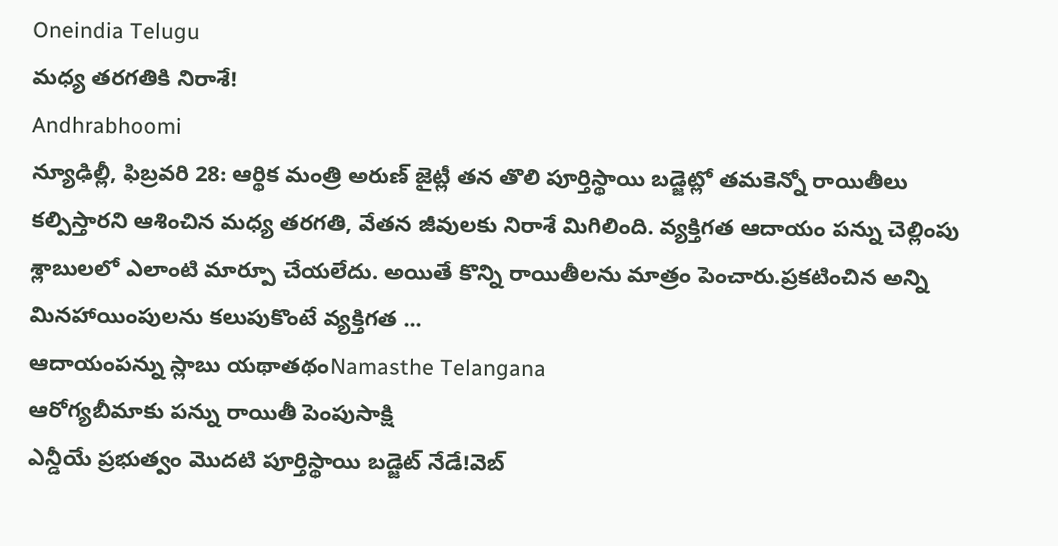Oneindia Telugu
మధ్య తరగతికి నిరాశే!
Andhrabhoomi
న్యూఢిల్లీ, ఫిబ్రవరి 28: ఆర్థిక మంత్రి అరుణ్ జైట్లీ తన తొలి పూర్తిస్థాయి బడ్జెట్లో తమకెన్నో రాయితీలు కల్పిస్తారని ఆశించిన మధ్య తరగతి, వేతన జీవులకు నిరాశే మిగిలింది. వ్యక్తిగత ఆదాయం పన్ను చెల్లింపు శ్లాబులలో ఎలాంటి మార్పూ చేయలేదు. అయితే కొన్ని రాయితీలను మాత్రం పెంచారు.ప్రకటించిన అన్ని మినహాయింపులను కలుపుకొంటే వ్యక్తిగత ...
ఆదాయంపన్ను స్లాబు యథాతథంNamasthe Telangana
ఆరోగ్యబీమాకు పన్ను రాయితీ పెంపుసాక్షి
ఎన్డీయే ప్రభుత్వం మొదటి పూర్తిస్థాయి బడ్జెట్ నేడే!వెబ్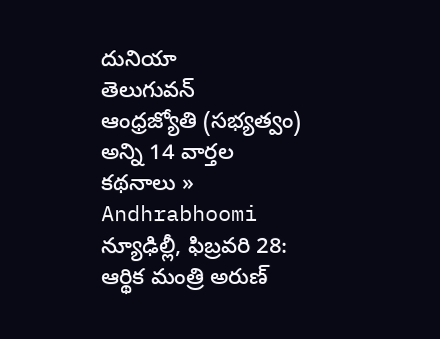దునియా
తెలుగువన్
ఆంధ్రజ్యోతి (సభ్యత్వం)
అన్ని 14 వార్తల కథనాలు »
Andhrabhoomi
న్యూఢిల్లీ, ఫిబ్రవరి 28: ఆర్థిక మంత్రి అరుణ్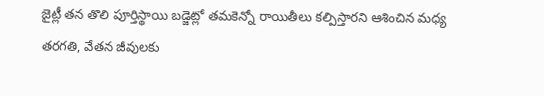జైట్లీ తన తొలి పూర్తిస్థాయి బడ్జెట్లో తమకెన్నో రాయితీలు కల్పిస్తారని ఆశించిన మధ్య తరగతి, వేతన జీవులకు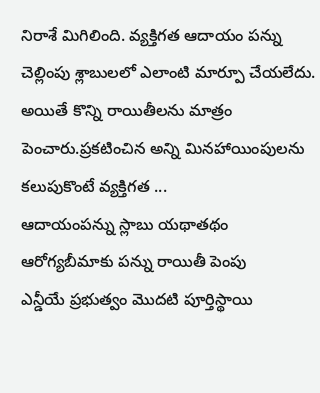నిరాశే మిగిలింది. వ్యక్తిగత ఆదాయం పన్ను చెల్లింపు శ్లాబులలో ఎలాంటి మార్పూ చేయలేదు. అయితే కొన్ని రాయితీలను మాత్రం పెంచారు.ప్రకటించిన అన్ని మినహాయింపులను కలుపుకొంటే వ్యక్తిగత ...
ఆదాయంపన్ను స్లాబు యథాతథం
ఆరోగ్యబీమాకు పన్ను రాయితీ పెంపు
ఎన్డీయే ప్రభుత్వం మొదటి పూర్తిస్థాయి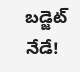బడ్జెట్ నేడే!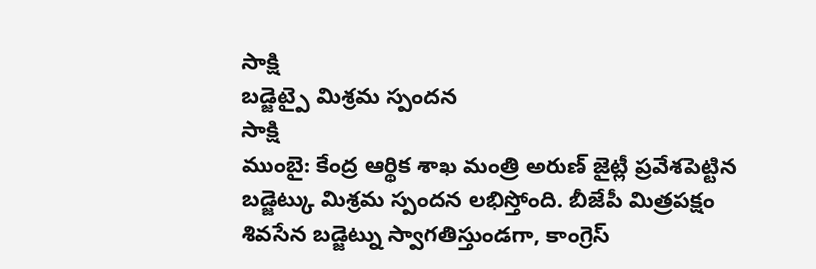సాక్షి
బడ్జెట్పై మిశ్రమ స్పందన
సాక్షి
ముంబై: కేంద్ర ఆర్థిక శాఖ మంత్రి అరుణ్ జైట్లీ ప్రవేశపెట్టిన బడ్జెట్కు మిశ్రమ స్పందన లభిస్తోంది. బీజేపీ మిత్రపక్షం శివసేన బడ్జెట్ను స్వాగతిస్తుండగా, కాంగ్రెస్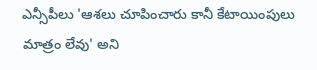ఎన్సీపీలు 'ఆశలు చూపించారు కానీ కేటాయింపులు మాత్రం లేవు' అని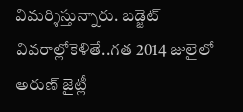విమర్శిస్తున్నారు. బడ్జెట్ వివరాల్లోకెళితే..గత 2014 జులైలో అరుణ్ జైట్లీ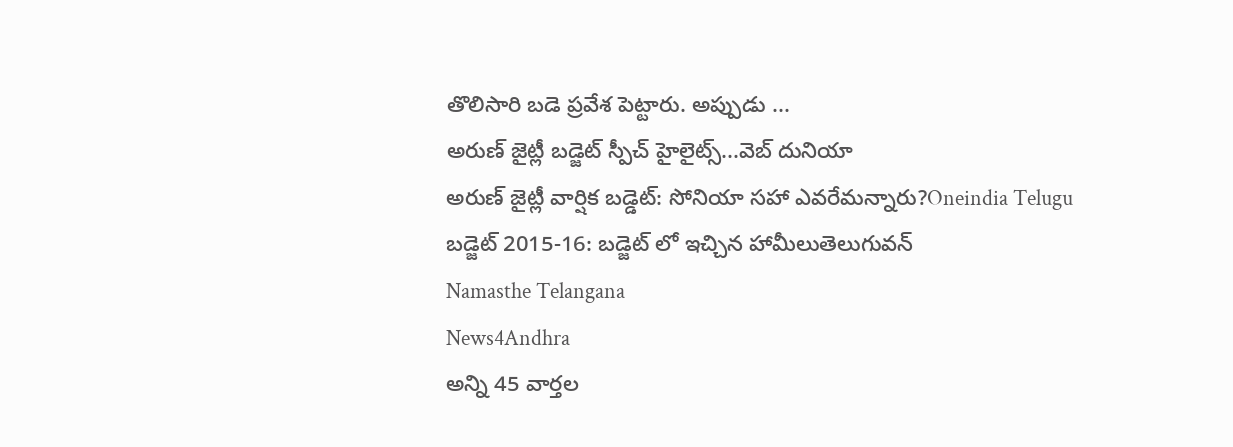తొలిసారి బడె ప్రవేశ పెట్టారు. అప్పుడు ...
అరుణ్ జైట్లీ బడ్జెట్ స్పీచ్ హైలైట్స్...వెబ్ దునియా
అరుణ్ జైట్లీ వార్షిక బడ్డెట్: సోనియా సహా ఎవరేమన్నారు?Oneindia Telugu
బడ్జెట్ 2015-16: బడ్జెట్ లో ఇచ్చిన హామీలుతెలుగువన్
Namasthe Telangana
News4Andhra
అన్ని 45 వార్తల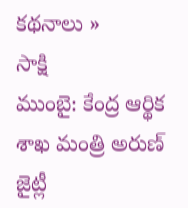కథనాలు »
సాక్షి
ముంబై: కేంద్ర ఆర్థిక శాఖ మంత్రి అరుణ్ జైట్లీ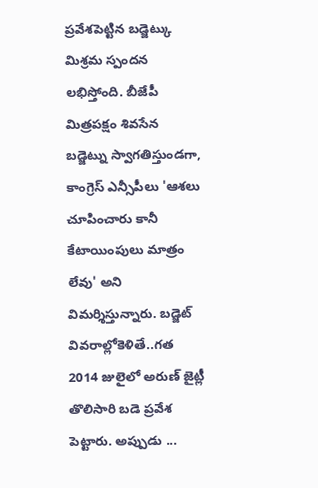ప్రవేశపెట్టిన బడ్జెట్కు మిశ్రమ స్పందన లభిస్తోంది. బీజేపీ మిత్రపక్షం శివసేన బడ్జెట్ను స్వాగతిస్తుండగా, కాంగ్రెస్ ఎన్సీపీలు 'ఆశలు చూపించారు కానీ కేటాయింపులు మాత్రం లేవు' అని విమర్శిస్తున్నారు. బడ్జెట్ వివరాల్లోకెళితే..గత 2014 జులైలో అరుణ్ జైట్లీ తొలిసారి బడె ప్రవేశ పెట్టారు. అప్పుడు ...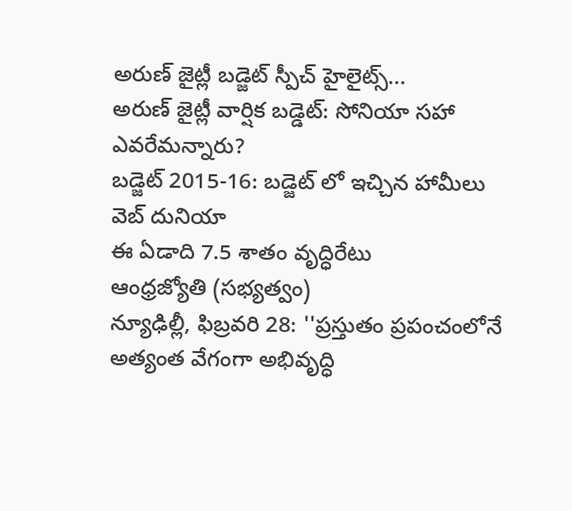అరుణ్ జైట్లీ బడ్జెట్ స్పీచ్ హైలైట్స్...
అరుణ్ జైట్లీ వార్షిక బడ్డెట్: సోనియా సహా ఎవరేమన్నారు?
బడ్జెట్ 2015-16: బడ్జెట్ లో ఇచ్చిన హామీలు
వెబ్ దునియా
ఈ ఏడాది 7.5 శాతం వృద్ధిరేటు
ఆంధ్రజ్యోతి (సభ్యత్వం)
న్యూఢిల్లీ, ఫిబ్రవరి 28: ''ప్రస్తుతం ప్రపంచంలోనే అత్యంత వేగంగా అభివృద్ధి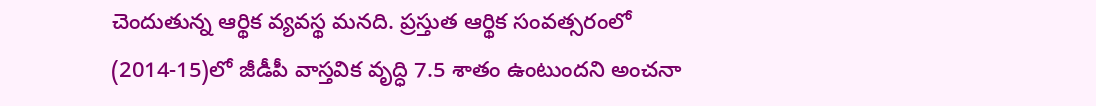చెందుతున్న ఆర్థిక వ్యవస్థ మనది. ప్రస్తుత ఆర్థిక సంవత్సరంలో (2014-15)లో జీడీపీ వాస్తవిక వృద్ధి 7.5 శాతం ఉంటుందని అంచనా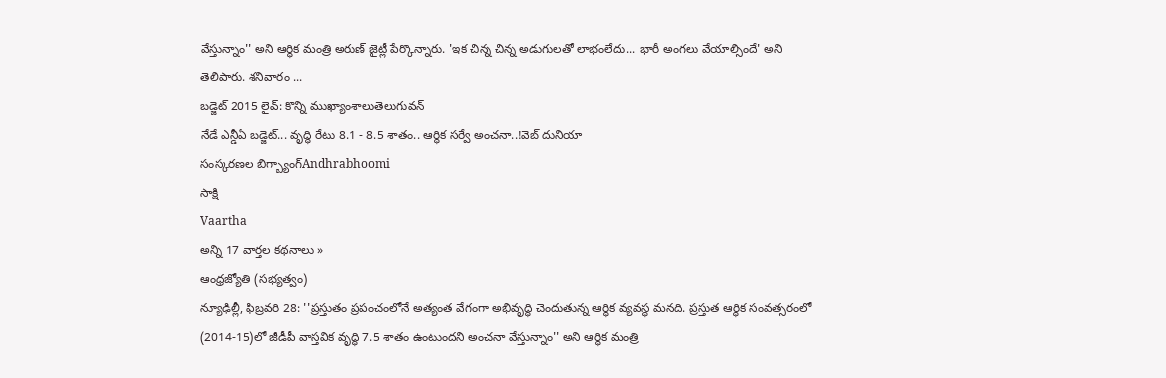వేస్తున్నాం'' అని ఆర్థిక మంత్రి అరుణ్ జైట్లీ పేర్కొన్నారు. 'ఇక చిన్న చిన్న అడుగులతో లాభంలేదు... భారీ అంగలు వేయాల్సిందే' అని తెలిపారు. శనివారం ...
బడ్జెట్ 2015 లైవ్: కొన్ని ముఖ్యాంశాలుతెలుగువన్
నేడే ఎన్డీఏ బడ్జెట్... వృద్ధి రేటు 8.1 - 8.5 శాతం.. ఆర్థిక సర్వే అంచనా..!వెబ్ దునియా
సంస్కరణల బిగ్బ్యాంగ్Andhrabhoomi
సాక్షి
Vaartha
అన్ని 17 వార్తల కథనాలు »
ఆంధ్రజ్యోతి (సభ్యత్వం)
న్యూఢిల్లీ, ఫిబ్రవరి 28: ''ప్రస్తుతం ప్రపంచంలోనే అత్యంత వేగంగా అభివృద్ధి చెందుతున్న ఆర్థిక వ్యవస్థ మనది. ప్రస్తుత ఆర్థిక సంవత్సరంలో (2014-15)లో జీడీపీ వాస్తవిక వృద్ధి 7.5 శాతం ఉంటుందని అంచనా వేస్తున్నాం'' అని ఆర్థిక మంత్రి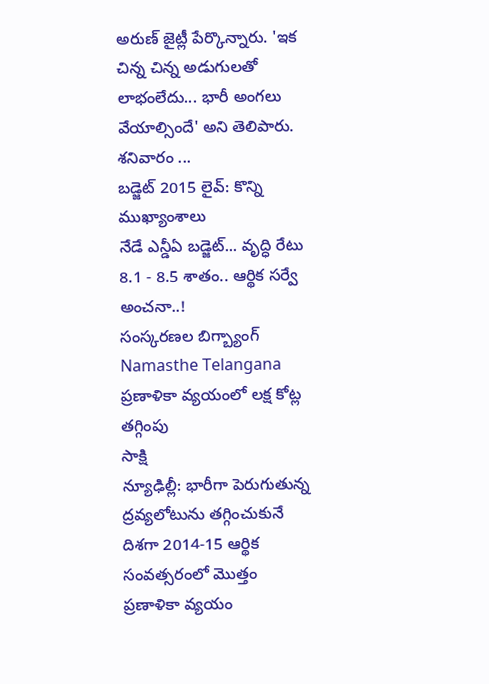అరుణ్ జైట్లీ పేర్కొన్నారు. 'ఇక చిన్న చిన్న అడుగులతో లాభంలేదు... భారీ అంగలు వేయాల్సిందే' అని తెలిపారు. శనివారం ...
బడ్జెట్ 2015 లైవ్: కొన్ని ముఖ్యాంశాలు
నేడే ఎన్డీఏ బడ్జెట్... వృద్ధి రేటు 8.1 - 8.5 శాతం.. ఆర్థిక సర్వే అంచనా..!
సంస్కరణల బిగ్బ్యాంగ్
Namasthe Telangana
ప్రణాళికా వ్యయంలో లక్ష కోట్ల తగ్గింపు
సాక్షి
న్యూఢిల్లీ: భారీగా పెరుగుతున్న ద్రవ్యలోటును తగ్గించుకునే దిశగా 2014-15 ఆర్థిక సంవత్సరంలో మొత్తం ప్రణాళికా వ్యయం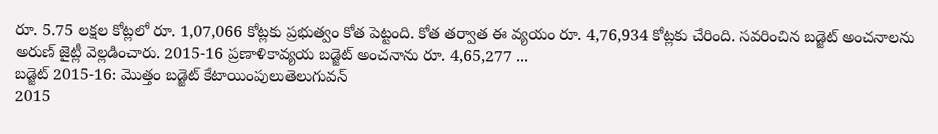రూ. 5.75 లక్షల కోట్లలో రూ. 1,07,066 కోట్లకు ప్రభుత్వం కోత పెట్టంది. కోత తర్వాత ఈ వ్యయం రూ. 4,76,934 కోట్లకు చేరింది. సవరించిన బడ్జెట్ అంచనాలను అరుణ్ జైట్లీ వెల్లడించారు. 2015-16 ప్రణాళికావ్యయ బడ్జెట్ అంచనాను రూ. 4,65,277 ...
బడ్జెట్ 2015-16: మొత్తం బడ్జెట్ కేటాయింపులుతెలుగువన్
2015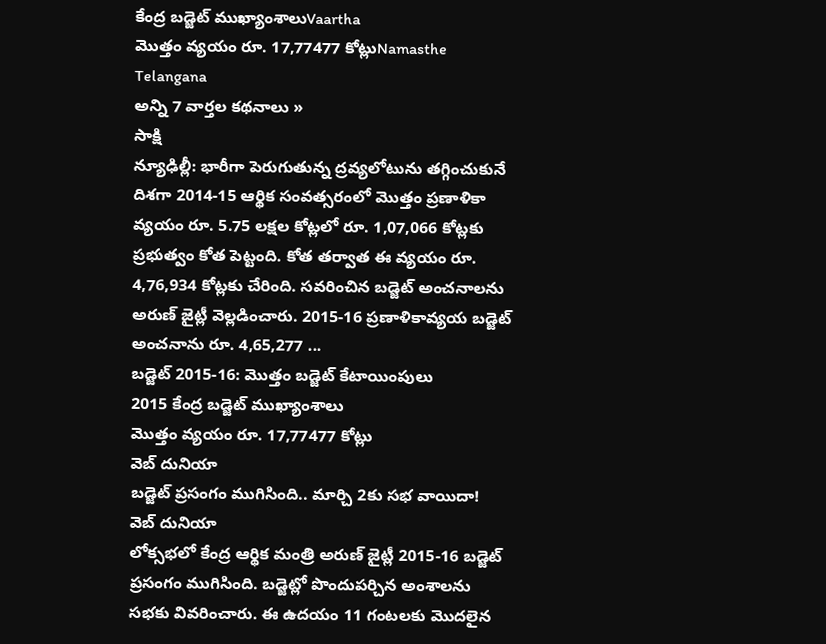కేంద్ర బడ్జెట్ ముఖ్యాంశాలుVaartha
మొత్తం వ్యయం రూ. 17,77477 కోట్లుNamasthe Telangana
అన్ని 7 వార్తల కథనాలు »
సాక్షి
న్యూఢిల్లీ: భారీగా పెరుగుతున్న ద్రవ్యలోటును తగ్గించుకునే దిశగా 2014-15 ఆర్థిక సంవత్సరంలో మొత్తం ప్రణాళికా వ్యయం రూ. 5.75 లక్షల కోట్లలో రూ. 1,07,066 కోట్లకు ప్రభుత్వం కోత పెట్టంది. కోత తర్వాత ఈ వ్యయం రూ. 4,76,934 కోట్లకు చేరింది. సవరించిన బడ్జెట్ అంచనాలను అరుణ్ జైట్లీ వెల్లడించారు. 2015-16 ప్రణాళికావ్యయ బడ్జెట్ అంచనాను రూ. 4,65,277 ...
బడ్జెట్ 2015-16: మొత్తం బడ్జెట్ కేటాయింపులు
2015 కేంద్ర బడ్జెట్ ముఖ్యాంశాలు
మొత్తం వ్యయం రూ. 17,77477 కోట్లు
వెబ్ దునియా
బడ్జెట్ ప్రసంగం ముగిసింది.. మార్చి 2కు సభ వాయిదా!
వెబ్ దునియా
లోక్సభలో కేంద్ర ఆర్థిక మంత్రి అరుణ్ జైట్లీ 2015-16 బడ్జెట్ ప్రసంగం ముగిసింది. బడ్జెట్లో పొందుపర్చిన అంశాలను సభకు వివరించారు. ఈ ఉదయం 11 గంటలకు మొదలైన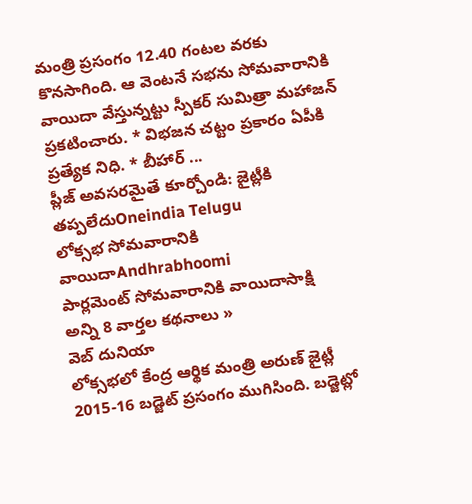మంత్రి ప్రసంగం 12.40 గంటల వరకు కొనసాగింది. ఆ వెంటనే సభను సోమవారానికి వాయిదా వేస్తున్నట్టు స్పీకర్ సుమిత్రా మహాజన్ ప్రకటించారు. * విభజన చట్టం ప్రకారం ఏపీకి ప్రత్యేక నిధి. * బీహార్ ...
ప్లీజ్ అవసరమైతే కూర్చోండి: జైట్లీకి తప్పలేదుOneindia Telugu
లోక్సభ సోమవారానికి వాయిదాAndhrabhoomi
పార్లమెంట్ సోమవారానికి వాయిదాసాక్షి
అన్ని 8 వార్తల కథనాలు »
వెబ్ దునియా
లోక్సభలో కేంద్ర ఆర్థిక మంత్రి అరుణ్ జైట్లీ 2015-16 బడ్జెట్ ప్రసంగం ముగిసింది. బడ్జెట్లో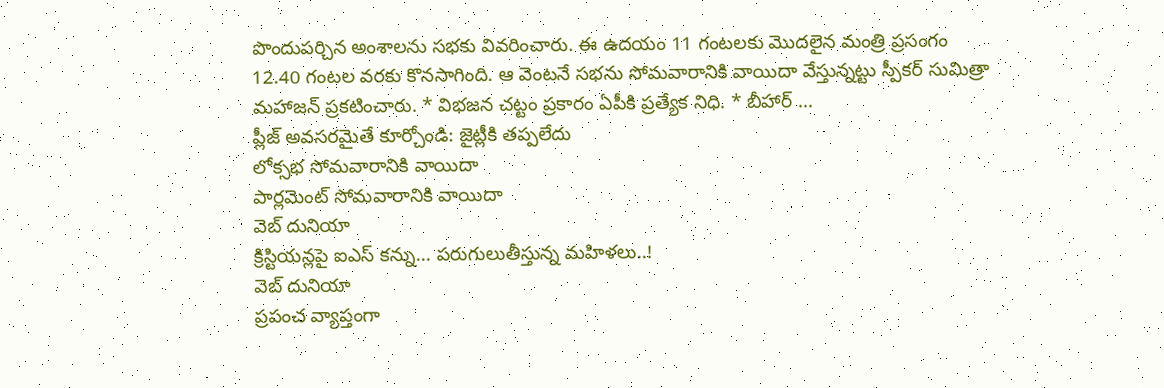పొందుపర్చిన అంశాలను సభకు వివరించారు. ఈ ఉదయం 11 గంటలకు మొదలైన మంత్రి ప్రసంగం 12.40 గంటల వరకు కొనసాగింది. ఆ వెంటనే సభను సోమవారానికి వాయిదా వేస్తున్నట్టు స్పీకర్ సుమిత్రా మహాజన్ ప్రకటించారు. * విభజన చట్టం ప్రకారం ఏపీకి ప్రత్యేక నిధి. * బీహార్ ...
ప్లీజ్ అవసరమైతే కూర్చోండి: జైట్లీకి తప్పలేదు
లోక్సభ సోమవారానికి వాయిదా
పార్లమెంట్ సోమవారానికి వాయిదా
వెబ్ దునియా
క్రిస్టియన్లపై ఐఎస్ కన్ను... పరుగులుతీస్తున్న మహిళలు..!
వెబ్ దునియా
ప్రపంచ వ్యాప్తంగా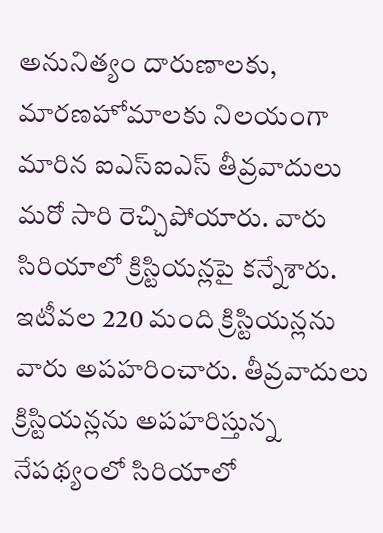అనునిత్యం దారుణాలకు, మారణహోమాలకు నిలయంగా మారిన ఐఎస్ఐఎస్ తీవ్రవాదులు మరో సారి రెచ్చిపోయారు. వారు సిరియాలో క్రిస్టియన్లపై కన్నేశారు. ఇటీవల 220 మంది క్రిస్టియన్లను వారు అపహరించారు. తీవ్రవాదులు క్రిస్టియన్లను అపహరిస్తున్న నేపథ్యంలో సిరియాలో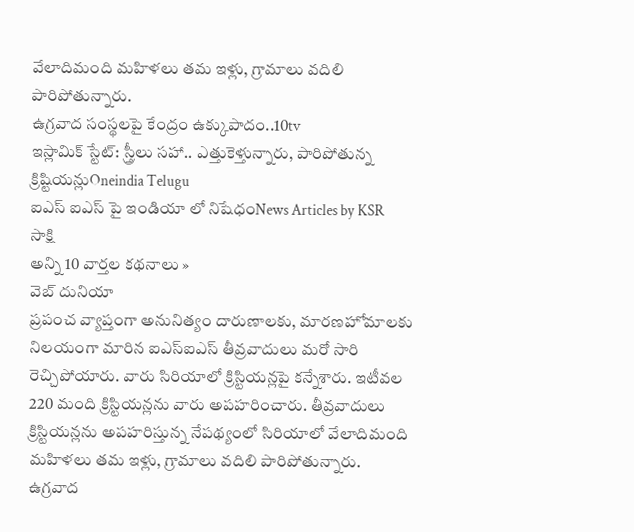వేలాదిమంది మహిళలు తమ ఇళ్లు, గ్రామాలు వదిలి పారిపోతున్నారు.
ఉగ్రవాద సంస్థలపై కేంద్రం ఉక్కుపాదం..10tv
ఇస్లామిక్ స్టేట్: స్త్రీలు సహా.. ఎత్తుకెళ్తున్నారు, పారిపోతున్న క్రిష్టియన్లుOneindia Telugu
ఐఎస్ ఐఎస్ పై ఇండియా లో నిషేధంNews Articles by KSR
సాక్షి
అన్ని 10 వార్తల కథనాలు »
వెబ్ దునియా
ప్రపంచ వ్యాప్తంగా అనునిత్యం దారుణాలకు, మారణహోమాలకు నిలయంగా మారిన ఐఎస్ఐఎస్ తీవ్రవాదులు మరో సారి రెచ్చిపోయారు. వారు సిరియాలో క్రిస్టియన్లపై కన్నేశారు. ఇటీవల 220 మంది క్రిస్టియన్లను వారు అపహరించారు. తీవ్రవాదులు క్రిస్టియన్లను అపహరిస్తున్న నేపథ్యంలో సిరియాలో వేలాదిమంది మహిళలు తమ ఇళ్లు, గ్రామాలు వదిలి పారిపోతున్నారు.
ఉగ్రవాద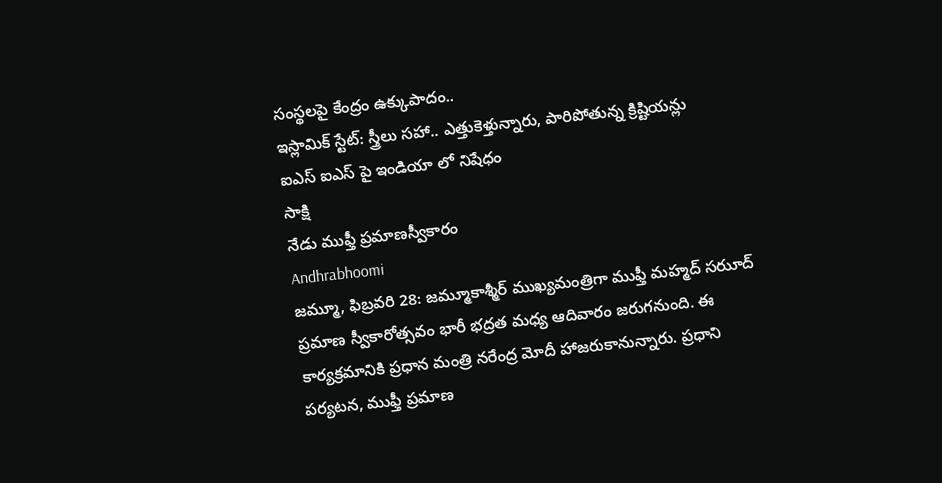సంస్థలపై కేంద్రం ఉక్కుపాదం..
ఇస్లామిక్ స్టేట్: స్త్రీలు సహా.. ఎత్తుకెళ్తున్నారు, పారిపోతున్న క్రిష్టియన్లు
ఐఎస్ ఐఎస్ పై ఇండియా లో నిషేధం
సాక్షి
నేడు ముఫ్తీ ప్రమాణస్వీకారం
Andhrabhoomi
జమ్మూ, ఫిబ్రవరి 28: జమ్మూకాశ్మీర్ ముఖ్యమంత్రిగా ముఫ్తీ మహ్మద్ సరుూద్ ప్రమాణ స్వీకారోత్సవం భారీ భద్రత మధ్య ఆదివారం జరుగనుంది. ఈ కార్యక్రమానికి ప్రధాన మంత్రి నరేంద్ర మోదీ హాజరుకానున్నారు. ప్రధాని పర్యటన, ముఫ్తీ ప్రమాణ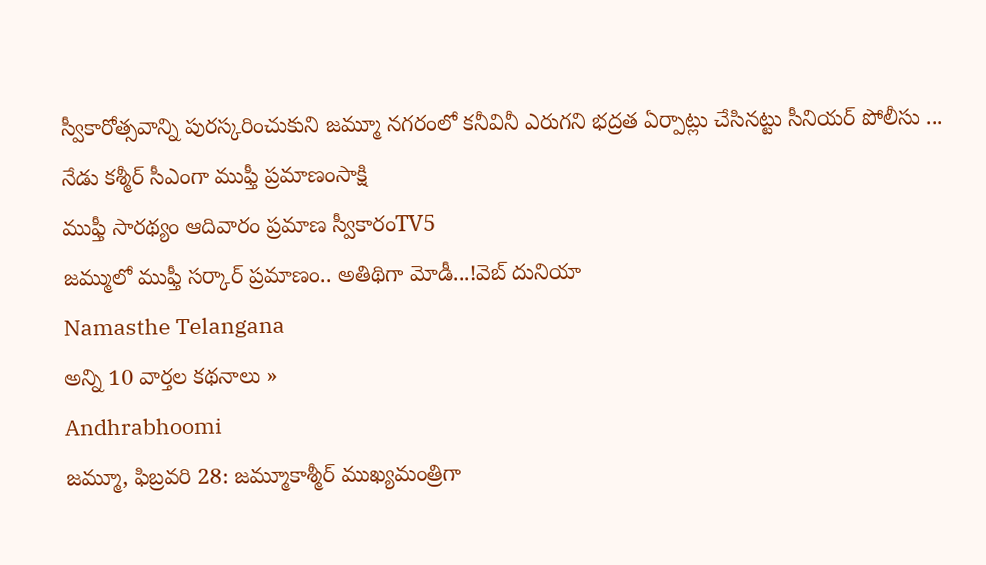స్వీకారోత్సవాన్ని పురస్కరించుకుని జమ్మూ నగరంలో కనీవినీ ఎరుగని భద్రత ఏర్పాట్లు చేసినట్టు సీనియర్ పోలీసు ...
నేడు కశ్మీర్ సీఎంగా ముఫ్తీ ప్రమాణంసాక్షి
ముఫ్తీ సారథ్యం ఆదివారం ప్రమాణ స్వీకారంTV5
జమ్ములో ముఫ్తీ సర్కార్ ప్రమాణం.. అతిథిగా మోడీ...!వెబ్ దునియా
Namasthe Telangana
అన్ని 10 వార్తల కథనాలు »
Andhrabhoomi
జమ్మూ, ఫిబ్రవరి 28: జమ్మూకాశ్మీర్ ముఖ్యమంత్రిగా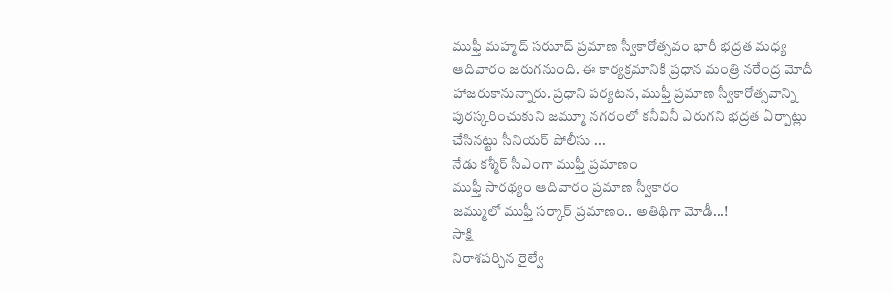ముఫ్తీ మహ్మద్ సరుూద్ ప్రమాణ స్వీకారోత్సవం భారీ భద్రత మధ్య ఆదివారం జరుగనుంది. ఈ కార్యక్రమానికి ప్రధాన మంత్రి నరేంద్ర మోదీ హాజరుకానున్నారు. ప్రధాని పర్యటన, ముఫ్తీ ప్రమాణ స్వీకారోత్సవాన్ని పురస్కరించుకుని జమ్మూ నగరంలో కనీవినీ ఎరుగని భద్రత ఏర్పాట్లు చేసినట్టు సీనియర్ పోలీసు ...
నేడు కశ్మీర్ సీఎంగా ముఫ్తీ ప్రమాణం
ముఫ్తీ సారథ్యం ఆదివారం ప్రమాణ స్వీకారం
జమ్ములో ముఫ్తీ సర్కార్ ప్రమాణం.. అతిథిగా మోడీ...!
సాక్షి
నిరాశపర్చిన రైల్వే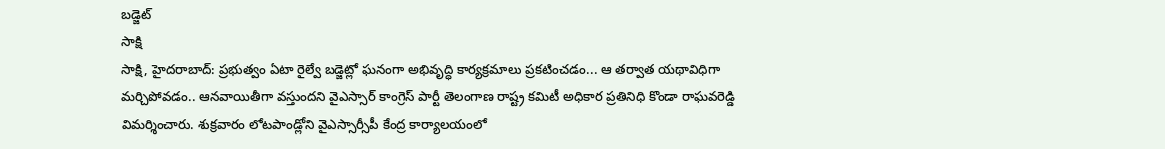బడ్జెట్
సాక్షి
సాక్షి, హైదరాబాద్: ప్రభుత్వం ఏటా రైల్వే బడ్జెట్లో ఘనంగా అభివృద్ధి కార్యక్రమాలు ప్రకటించడం... ఆ తర్వాత యథావిధిగా మర్చిపోవడం.. ఆనవాయితీగా వస్తుందని వైఎస్సార్ కాంగ్రెస్ పార్టీ తెలంగాణ రాష్ట్ర కమిటీ అధికార ప్రతినిధి కొండా రాఘవరెడ్డి విమర్శించారు. శుక్రవారం లోటపాండ్లోని వైఎస్సార్సీపీ కేంద్ర కార్యాలయంలో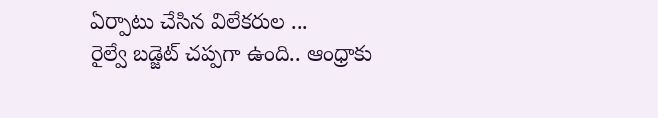ఏర్పాటు చేసిన విలేకరుల ...
రైల్వే బడ్జెట్ చప్పగా ఉంది.. ఆంధ్రాకు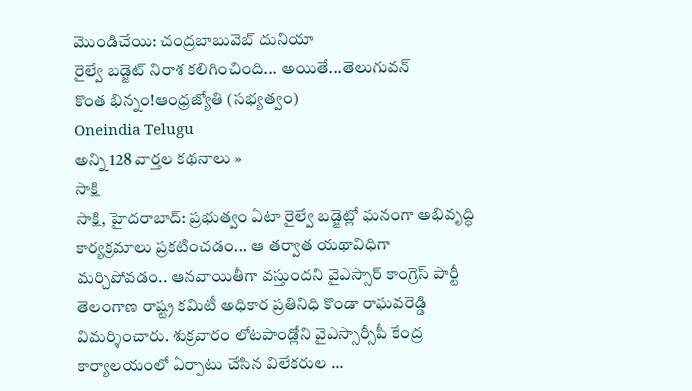మొండిచేయి: చంద్రబాబువెబ్ దునియా
రైల్వే బడ్జెట్ నిరాశ కలిగించింది... అయితే...తెలుగువన్
కొంత భిన్నం!ఆంధ్రజ్యోతి (సభ్యత్వం)
Oneindia Telugu
అన్ని 128 వార్తల కథనాలు »
సాక్షి
సాక్షి, హైదరాబాద్: ప్రభుత్వం ఏటా రైల్వే బడ్జెట్లో ఘనంగా అభివృద్ధి కార్యక్రమాలు ప్రకటించడం... ఆ తర్వాత యథావిధిగా మర్చిపోవడం.. ఆనవాయితీగా వస్తుందని వైఎస్సార్ కాంగ్రెస్ పార్టీ తెలంగాణ రాష్ట్ర కమిటీ అధికార ప్రతినిధి కొండా రాఘవరెడ్డి విమర్శించారు. శుక్రవారం లోటపాండ్లోని వైఎస్సార్సీపీ కేంద్ర కార్యాలయంలో ఏర్పాటు చేసిన విలేకరుల ...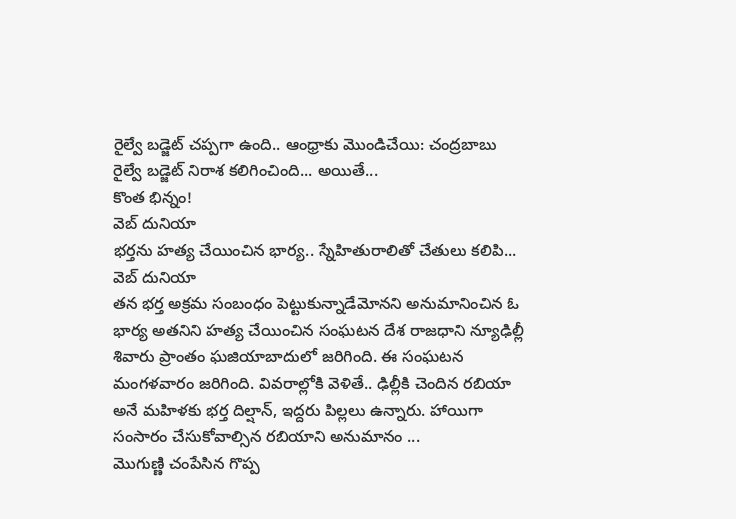రైల్వే బడ్జెట్ చప్పగా ఉంది.. ఆంధ్రాకు మొండిచేయి: చంద్రబాబు
రైల్వే బడ్జెట్ నిరాశ కలిగించింది... అయితే...
కొంత భిన్నం!
వెబ్ దునియా
భర్తను హత్య చేయించిన భార్య.. స్నేహితురాలితో చేతులు కలిపి...
వెబ్ దునియా
తన భర్త అక్రమ సంబంధం పెట్టుకున్నాడేమోనని అనుమానించిన ఓ భార్య అతనిని హత్య చేయించిన సంఘటన దేశ రాజధాని న్యూఢిల్లీ శివారు ప్రాంతం ఘజియాబాదులో జరిగింది. ఈ సంఘటన మంగళవారం జరిగింది. వివరాల్లోకి వెళితే.. ఢిల్లీకి చెందిన రబియా అనే మహిళకు భర్త దిల్షాన్, ఇద్దరు పిల్లలు ఉన్నారు. హాయిగా సంసారం చేసుకోవాల్సిన రబియాని అనుమానం ...
మొగుణ్ణి చంపేసిన గొప్ప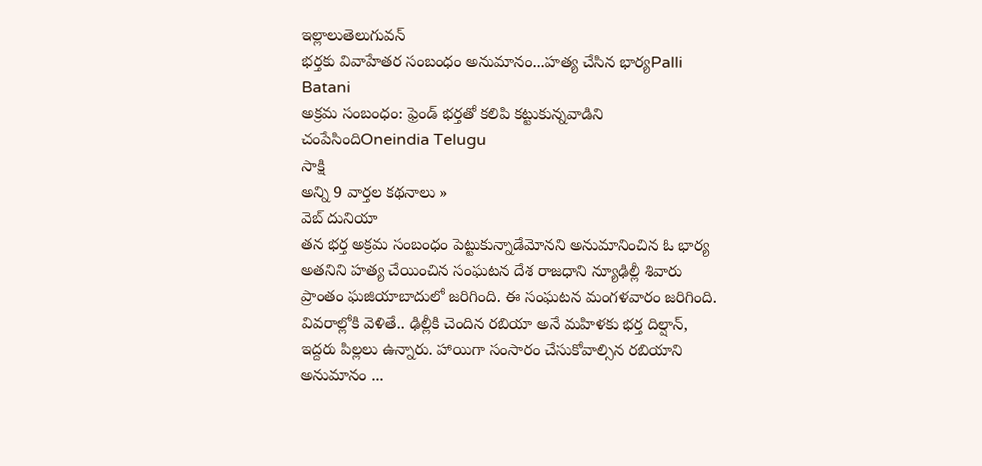ఇల్లాలుతెలుగువన్
భర్తకు వివాహేతర సంబంధం అనుమానం...హత్య చేసిన భార్యPalli Batani
అక్రమ సంబంధం: ఫ్రెండ్ భర్తతో కలిపి కట్టుకున్నవాడిని చంపేసిందిOneindia Telugu
సాక్షి
అన్ని 9 వార్తల కథనాలు »
వెబ్ దునియా
తన భర్త అక్రమ సంబంధం పెట్టుకున్నాడేమోనని అనుమానించిన ఓ భార్య అతనిని హత్య చేయించిన సంఘటన దేశ రాజధాని న్యూఢిల్లీ శివారు ప్రాంతం ఘజియాబాదులో జరిగింది. ఈ సంఘటన మంగళవారం జరిగింది. వివరాల్లోకి వెళితే.. ఢిల్లీకి చెందిన రబియా అనే మహిళకు భర్త దిల్షాన్, ఇద్దరు పిల్లలు ఉన్నారు. హాయిగా సంసారం చేసుకోవాల్సిన రబియాని అనుమానం ...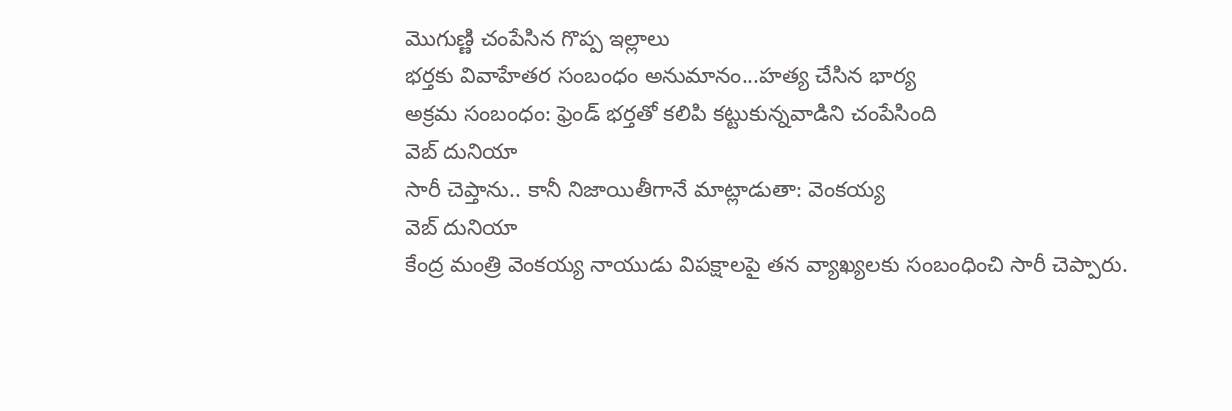మొగుణ్ణి చంపేసిన గొప్ప ఇల్లాలు
భర్తకు వివాహేతర సంబంధం అనుమానం...హత్య చేసిన భార్య
అక్రమ సంబంధం: ఫ్రెండ్ భర్తతో కలిపి కట్టుకున్నవాడిని చంపేసింది
వెబ్ దునియా
సారీ చెప్తాను.. కానీ నిజాయితీగానే మాట్లాడుతా: వెంకయ్య
వెబ్ దునియా
కేంద్ర మంత్రి వెంకయ్య నాయుడు విపక్షాలపై తన వ్యాఖ్యలకు సంబంధించి సారీ చెప్పారు.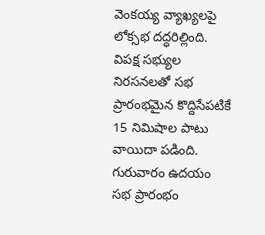వెంకయ్య వ్యాఖ్యలపై లోక్సభ దద్ధరిల్లింది. విపక్ష సభ్యుల నిరసనలతో సభ ప్రారంభమైన కొద్దిసేపటికే 15 నిమిషాల పాటు వాయిదా పడింది. గురువారం ఉదయం సభ ప్రారంభం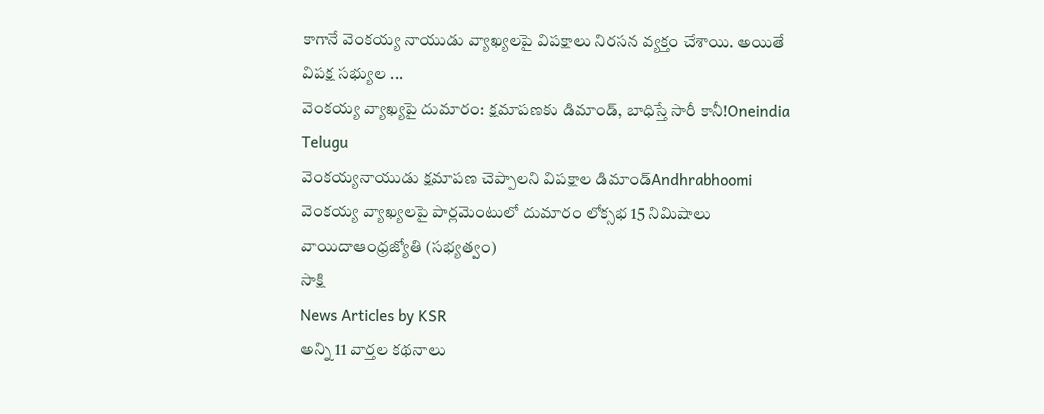కాగానే వెంకయ్య నాయుడు వ్యాఖ్యలపై విపక్షాలు నిరసన వ్యక్తం చేశాయి. అయితే విపక్ష సభ్యుల ...
వెంకయ్య వ్యాఖ్యపై దుమారం: క్షమాపణకు డిమాండ్, బాధిస్తే సారీ కానీ!Oneindia Telugu
వెంకయ్యనాయుడు క్షమాపణ చెప్పాలని విపక్షాల డిమాండ్Andhrabhoomi
వెంకయ్య వ్యాఖ్యలపై పార్లమెంటులో దుమారం లోక్సభ 15 నిమిషాలు వాయిదాఆంధ్రజ్యోతి (సభ్యత్వం)
సాక్షి
News Articles by KSR
అన్ని 11 వార్తల కథనాలు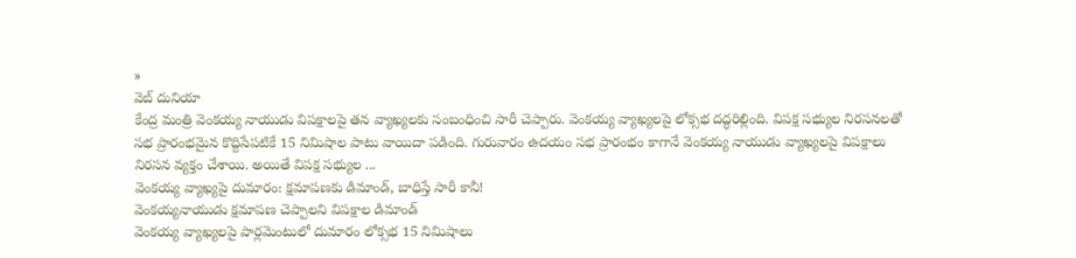»
వెబ్ దునియా
కేంద్ర మంత్రి వెంకయ్య నాయుడు విపక్షాలపై తన వ్యాఖ్యలకు సంబంధించి సారీ చెప్పారు. వెంకయ్య వ్యాఖ్యలపై లోక్సభ దద్ధరిల్లింది. విపక్ష సభ్యుల నిరసనలతో సభ ప్రారంభమైన కొద్దిసేపటికే 15 నిమిషాల పాటు వాయిదా పడింది. గురువారం ఉదయం సభ ప్రారంభం కాగానే వెంకయ్య నాయుడు వ్యాఖ్యలపై విపక్షాలు నిరసన వ్యక్తం చేశాయి. అయితే విపక్ష సభ్యుల ...
వెంకయ్య వ్యాఖ్యపై దుమారం: క్షమాపణకు డిమాండ్, బాధిస్తే సారీ కానీ!
వెంకయ్యనాయుడు క్షమాపణ చెప్పాలని విపక్షాల డిమాండ్
వెంకయ్య వ్యాఖ్యలపై పార్లమెంటులో దుమారం లోక్సభ 15 నిమిషాలు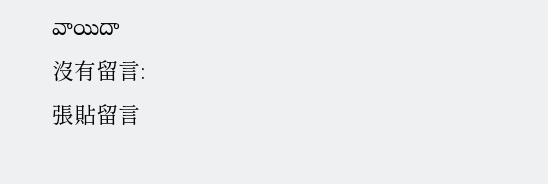వాయిదా
沒有留言:
張貼留言